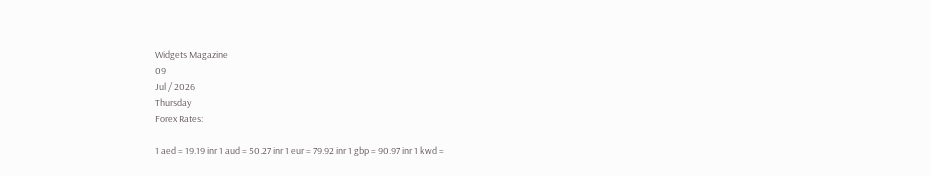Widgets Magazine
09
Jul / 2026
Thursday
Forex Rates:

1 aed = 19.19 inr 1 aud = 50.27 inr 1 eur = 79.92 inr 1 gbp = 90.97 inr 1 kwd =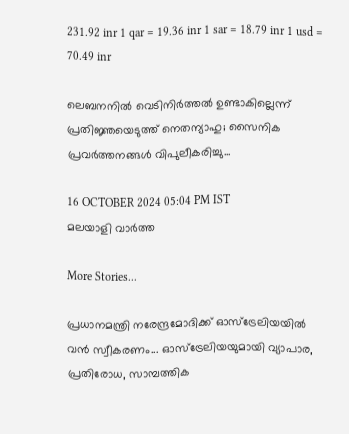231.92 inr 1 qar = 19.36 inr 1 sar = 18.79 inr 1 usd = 70.49 inr

ലെബനനിൽ വെടിനിർത്തൽ ഉണ്ടാകില്ലെന്ന് പ്രതിജ്ഞയെടുത്ത് നെതന്യാഹു; സൈനിക പ്രവർത്തനങ്ങൾ വിപുലീകരിച്ചു...

16 OCTOBER 2024 05:04 PM IST
മലയാളി വാര്‍ത്ത

More Stories...

പ്രധാനമന്ത്രി നരേന്ദ്രമോദിക്ക് ഓസ്ട്രേലിയയിൽ വൻ സ്വീകരണം... ഓസ്ട്രേലിയയുമായി വ്യാപാര, പ്രതിരോധ, സാമ്പത്തിക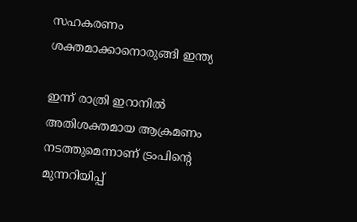സഹകരണം ശക്തമാക്കാനൊരുങ്ങി ഇന്ത്യ

ഇന്ന് രാത്രി ഇറാനില്‍ അതിശക്തമായ ആക്രമണം നടത്തുമെന്നാണ് ട്രംപിന്റെ മുന്നറിയിപ്പ്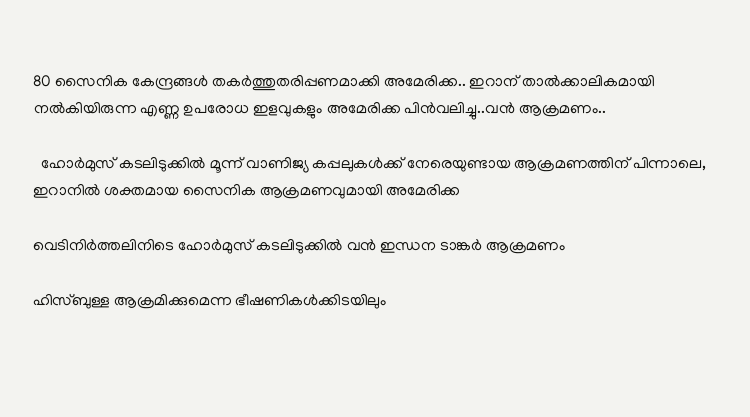80 സൈനിക കേന്ദ്രങ്ങള്‍ തകര്‍ത്തുതരിപ്പണമാക്കി അമേരിക്ക.. ഇറാന് താല്‍ക്കാലികമായി നല്‍കിയിരുന്ന എണ്ണ ഉപരോധ ഇളവുകളും അമേരിക്ക പിന്‍വലിച്ചു..വൻ ആക്രമണം..

  ഹോർമുസ് കടലിടുക്കിൽ മൂന്ന് വാണിജ്യ കപ്പലുകൾക്ക് നേരെയുണ്ടായ ആക്രമണത്തിന് പിന്നാലെ, ഇറാനിൽ ശക്തമായ സൈനിക ആക്രമണവുമായി അമേരിക്ക

വെടിനിർത്തലിനിടെ ഹോർമുസ് കടലിടുക്കിൽ വൻ ഇന്ധന ടാങ്കർ ആക്രമണം

ഹിസ്ബുള്ള ആക്രമിക്കുമെന്ന ഭീഷണികൾക്കിടയിലും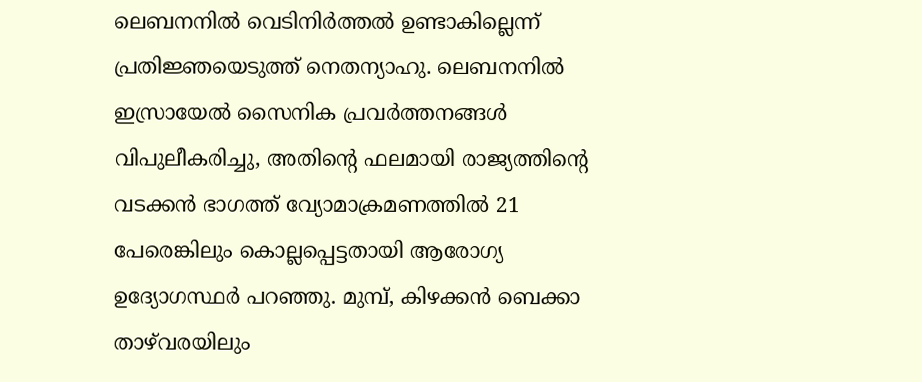ലെബനനിൽ വെടിനിർത്തൽ ഉണ്ടാകില്ലെന്ന് പ്രതിജ്ഞയെടുത്ത് നെതന്യാഹു. ലെബനനിൽ ഇസ്രായേൽ സൈനിക പ്രവർത്തനങ്ങൾ വിപുലീകരിച്ചു, അതിൻ്റെ ഫലമായി രാജ്യത്തിൻ്റെ വടക്കൻ ഭാഗത്ത് വ്യോമാക്രമണത്തിൽ 21 പേരെങ്കിലും കൊല്ലപ്പെട്ടതായി ആരോഗ്യ ഉദ്യോഗസ്ഥർ പറഞ്ഞു. മുമ്പ്, കിഴക്കൻ ബെക്കാ താഴ്‌വരയിലും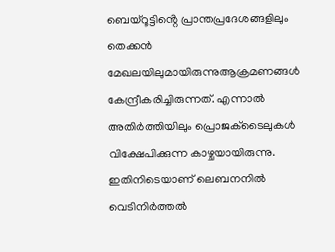ബെയ്‌റൂട്ടിൻ്റെ പ്രാന്തപ്രദേശങ്ങളിലും തെക്കൻ മേഖലയിലുമായിരുന്നുആക്രമണങ്ങൾ കേന്ദ്രീകരിച്ചിരുന്നത്. എന്നാൽ അതിർത്തിയിലും പ്രൊജക്‌ടൈലുകൾ വിക്ഷേപിക്കുന്ന കാഴ്ചയായിരുന്നു. ഇതിനിടെയാണ് ലെബനനിൽ വെടിനിർത്തൽ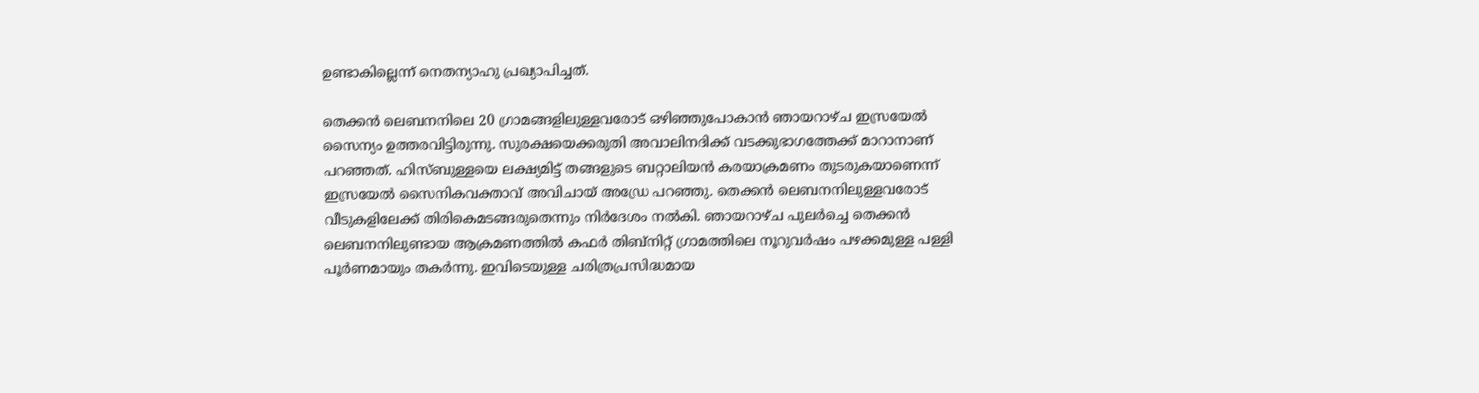ഉണ്ടാകില്ലെന്ന് നെതന്യാഹു പ്രഖ്യാപിച്ചത്.

തെക്കൻ ലെബനനിലെ 20 ഗ്രാമങ്ങളിലുള്ളവരോട് ഒഴിഞ്ഞുപോകാൻ ഞായറാഴ്ച ഇസ്രയേൽ സൈന്യം ഉത്തരവിട്ടിരുന്നു. സുരക്ഷയെക്കരുതി അവാലിനദിക്ക് വടക്കുഭാഗത്തേക്ക് മാറാനാണ് പറഞ്ഞത്. ഹിസ്ബുള്ളയെ ലക്ഷ്യമിട്ട് തങ്ങളുടെ ബറ്റാലിയൻ കരയാക്രമണം തുടരുകയാണെന്ന് ഇസ്രയേൽ സൈനികവക്താവ് അവിചായ് അഡ്രേ പറഞ്ഞു. തെക്കൻ ലെബനനിലുള്ളവരോട് വീടുകളിലേക്ക് തിരികെമടങ്ങരുതെന്നും നിർദേശം നൽകി. ഞായറാഴ്ച പുലർച്ചെ തെക്കൻ ലെബനനിലുണ്ടായ ആക്രമണത്തിൽ കഫർ തിബ്‌നിറ്റ് ഗ്രാമത്തിലെ നൂറുവർഷം പഴക്കമുള്ള പള്ളി പൂർണമായും തകർന്നു. ഇവിടെയുള്ള ചരിത്രപ്രസിദ്ധമായ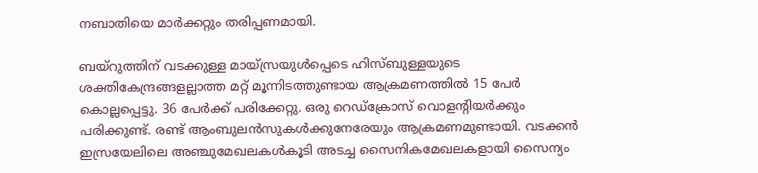നബാതിയെ മാർക്കറ്റും തരിപ്പണമായി.

ബയ്‌റുത്തിന് വടക്കുള്ള മായ്സ്രയുൾപ്പെടെ ഹിസ്ബുള്ളയുടെ ശക്തികേന്ദ്രങ്ങളല്ലാത്ത മറ്റ് മൂന്നിടത്തുണ്ടായ ആക്രമണത്തിൽ 15 പേർ കൊല്ലപ്പെട്ടു. 36 പേർക്ക് പരിക്കേറ്റു. ഒരു റെഡ്ക്രോസ് വൊളന്റിയർക്കും പരിക്കുണ്ട്. രണ്ട് ആംബുലൻസുകൾക്കുനേരേയും ആക്രമണമുണ്ടായി. വടക്കൻ ഇസ്രയേലിലെ അഞ്ചുമേഖലകൾകൂടി അടച്ച സൈനികമേഖലകളായി സൈന്യം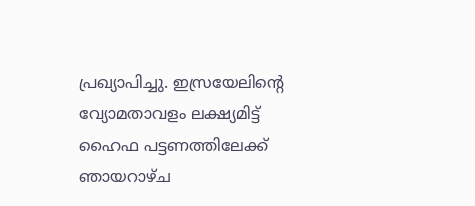പ്രഖ്യാപിച്ചു. ഇസ്രയേലിന്റെ വ്യോമതാവളം ലക്ഷ്യമിട്ട് ഹൈഫ പട്ടണത്തിലേക്ക് ഞായറാഴ്ച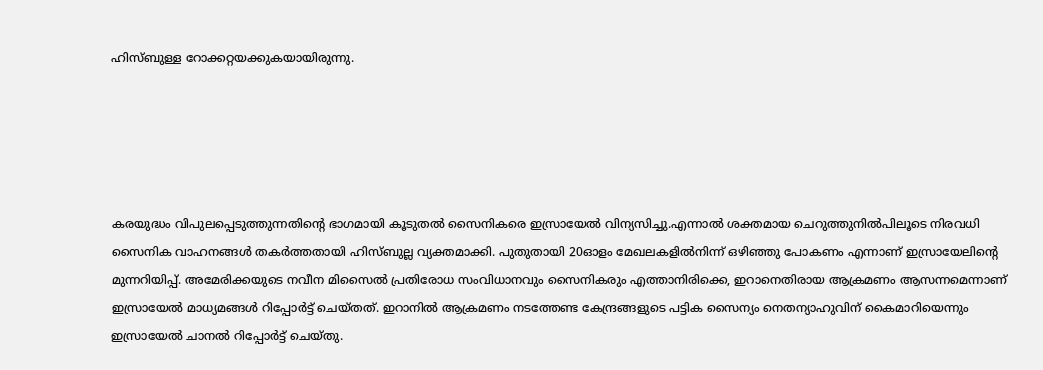ഹിസ്ബുള്ള റോക്കറ്റയക്കുകയായിരുന്നു.





കരയുദ്ധം വിപുലപ്പെടുത്തുന്നതിന്‍റെ ഭാഗമായി കൂടുതൽ സൈനികരെ ഇസ്രായേൽ വിന്യസിച്ചു.എന്നാൽ ശക്തമായ ചെറുത്തുനിൽപിലൂടെ നിരവധി സൈനിക വാഹനങ്ങൾ തകർത്തതായി ഹിസ്ബുല്ല വ്യക്തമാക്കി. പുതുതായി 20ഓളം മേഖലകളിൽനിന്ന് ഒഴിഞ്ഞു പോകണം എന്നാണ് ഇസ്രായേലിന്‍റെ മുന്നറിയിപ്പ്. അമേരിക്കയുടെ നവീന മിസൈൽ പ്രതിരോധ സംവിധാനവും സൈനികരും എത്താനിരിക്കെ, ഇറാനെതിരായ ആക്രമണം ആസന്നമെന്നാണ് ഇസ്രായേൽ മാധ്യമങ്ങൾ റിപ്പോർട്ട് ചെയ്തത്. ഇറാനിൽ ആക്രമണം നടത്തേണ്ട കേന്ദ്രങ്ങളുടെ പട്ടിക സൈന്യം നെതന്യാഹുവിന് കൈമാറിയെന്നും ഇസ്രായേൽ ചാനൽ റിപ്പോർട്ട് ചെയ്തു.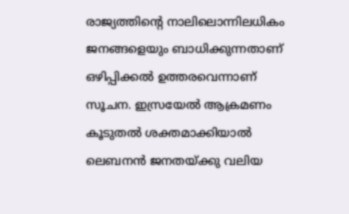രാജ്യത്തിന്റെ നാലിലൊന്നിലധികം ജനങ്ങളെയും ബാധിക്കുന്നതാണ് ഒഴിപ്പിക്കല്‍ ഉത്തരവെന്നാണ് സൂചന. ഇസ്രയേല്‍ ആക്രമണം കൂടുതല്‍ ശക്തമാക്കിയാല്‍ ലെബനൻ ജനതയ്ക്കു വലിയ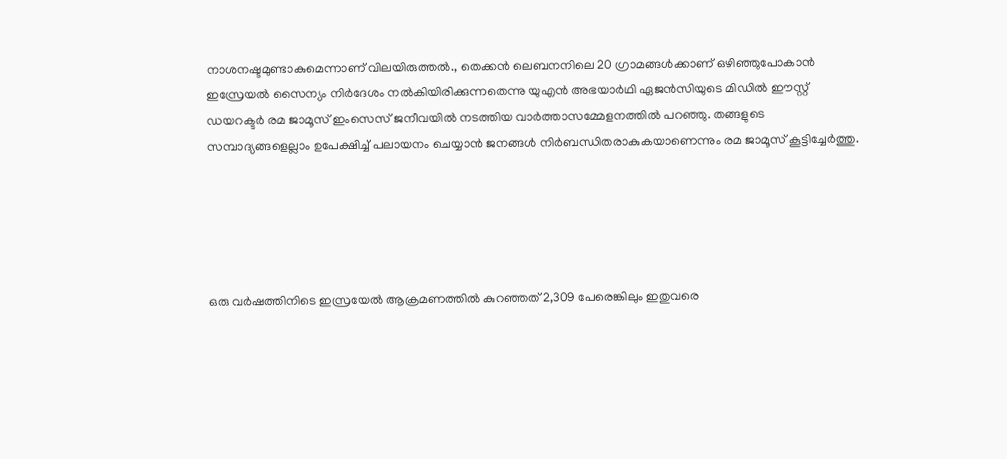നാശനഷ്ടമുണ്ടാകുമെന്നാണ് വിലയിരുത്തല്‍., തെക്കൻ ലെബനനിലെ 20 ഗ്രാമങ്ങള്‍ക്കാണ് ഒഴിഞ്ഞുപോകാൻ ഇസ്രേയല്‍ സൈന്യം നിർദേശം നല്‍കിയിരിക്കുന്നതെന്നു യുഎൻ അഭയാർഥി ഏജൻസിയുടെ മിഡില്‍ ഈസ്റ്റ് ഡയറക്ടർ രമ ജാമൂസ് ഇംസെസ് ജനീവയില്‍ നടത്തിയ വാർത്താസമ്മേളനത്തില്‍ പറഞ്ഞു. തങ്ങളുടെ സമ്പാദ്യങ്ങളെല്ലാം ഉപേക്ഷിച്ച് പലായനം ചെയ്യാൻ ജനങ്ങള്‍ നിർബന്ധിതരാകുകയാണെന്നും രമ ജാമൂസ് കൂട്ടിച്ചേർത്തു.





ഒരു വർഷത്തിനിടെ ഇസ്രയേൽ ആക്രമണത്തില്‍ കുറഞ്ഞത് 2,309 പേരെങ്കിലും ഇതുവരെ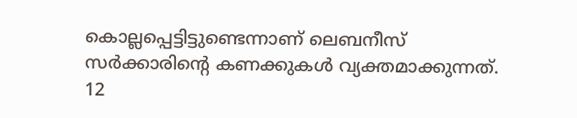കൊല്ലപ്പെട്ടിട്ടുണ്ടെന്നാണ് ലെബനീസ് സർക്കാരിന്റെ കണക്കുകള്‍ വ്യക്തമാക്കുന്നത്. 12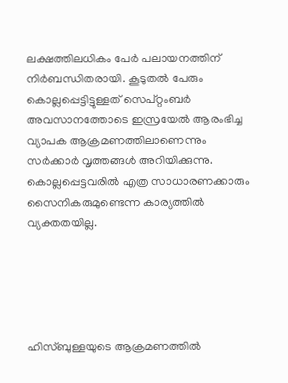ലക്ഷത്തിലധികം പേർ പലായനത്തിന് നിർബന്ധിതരായി. കൂടുതല്‍ പേരും കൊല്ലപ്പെട്ടിട്ടുള്ളത് സെപ്റ്റംബർ അവസാനത്തോടെ ഇസ്രയേല്‍ ആരംഭിച്ച വ്യാപക ആക്രമണത്തിലാണെന്നും സർക്കാർ വൃത്തങ്ങള്‍ അറിയിക്കുന്നു. കൊല്ലപ്പെട്ടവരില്‍ എത്ര സാധാരണക്കാരും സൈനികരുമുണ്ടെന്ന കാര്യത്തില്‍ വ്യക്തതയില്ല.





ഹിസ്ബുള്ളയുടെ ആക്രമണത്തില്‍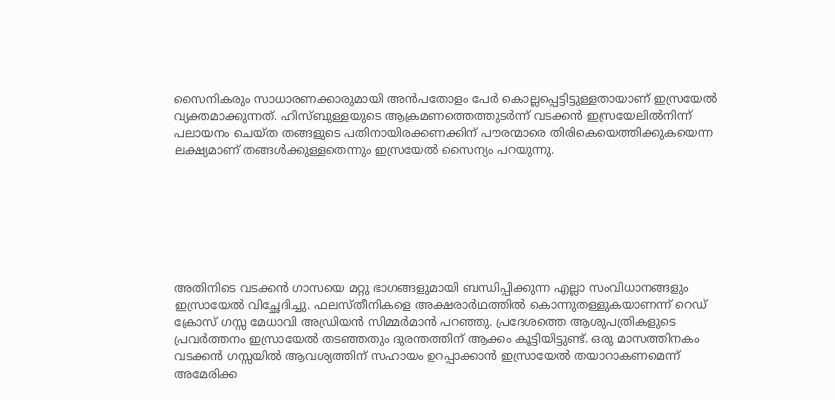സൈനികരും സാധാരണക്കാരുമായി അൻപതോളം പേർ കൊല്ലപ്പെട്ടിട്ടുള്ളതായാണ് ഇസ്രയേല്‍ വ്യക്തമാക്കുന്നത്. ഹിസ്ബുള്ളയുടെ ആക്രമണത്തെത്തുടർന്ന് വടക്കൻ ഇസ്രയേലില്‍നിന്ന് പലായനം ചെയ്ത തങ്ങളുടെ പതിനായിരക്കണക്കിന് പൗരന്മാരെ തിരികെയെത്തിക്കുകയെന്ന ലക്ഷ്യമാണ് തങ്ങള്‍ക്കുള്ളതെന്നും ഇസ്രയേല്‍ സൈന്യം പറയുന്നു.







അതിനിടെ വടക്കൻ ഗാസയെ മറ്റു ഭാഗങ്ങളുമായി ബന്ധിപ്പിക്കുന്ന എല്ലാ സംവിധാനങ്ങളും ഇസ്രായേൽ വിച്ഛേദിച്ചു. ഫലസ്തീനികളെ അക്ഷരാർഥത്തിൽ കൊന്നുതള്ളുകയാണന്ന് റെഡ് ക്രോസ് ഗസ്സ മേധാവി അഡ്രിയൻ സിമ്മർമാൻ പറഞ്ഞു. പ്രദേശത്തെ ആശുപത്രികളുടെ പ്രവർത്തനം ഇസ്രായേൽ തടഞ്ഞതും ദുരന്തത്തിന് ആക്കം കൂട്ടിയിട്ടുണ്ട്. ഒരു മാസത്തിനകം വടക്കൻ ഗസ്സയിൽ ആവശ്യത്തിന് സഹായം ഉറപ്പാക്കാൻ ഇസ്രായേൽ തയാറാകണമെന്ന് അമേരിക്ക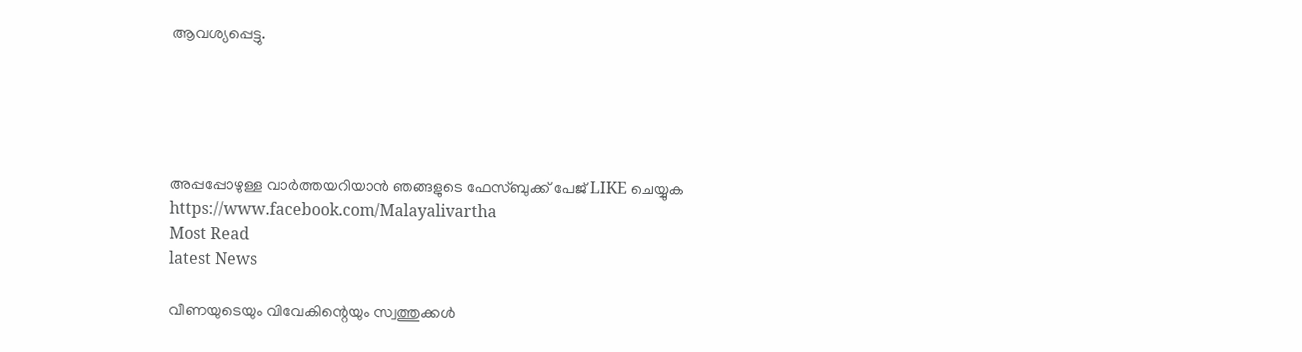ആവശ്യപ്പെട്ടു.





അപ്പപ്പോഴുള്ള വാര്‍ത്തയറിയാന്‍ ഞങ്ങളുടെ ഫേസ്‌ബുക്ക്‌ പേജ് LIKE ചെയ്യുക
https://www.facebook.com/Malayalivartha
Most Read
latest News

വീണയുടെയും വിവേകിന്റെയും സ്വത്തുക്കള്‍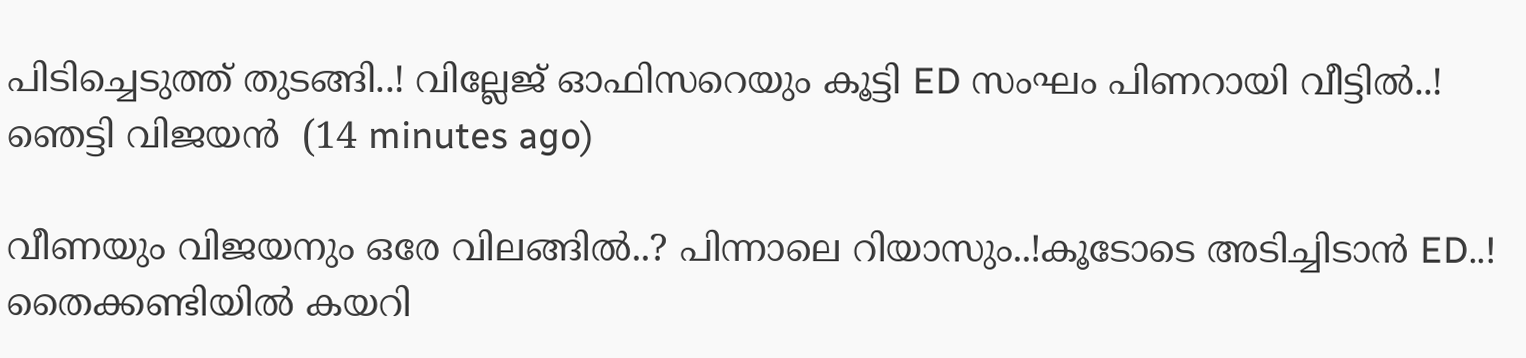പിടിച്ചെടുത്ത് തുടങ്ങി..! വില്ലേജ് ഓഫിസറെയും കൂട്ടി ED സംഘം പിണറായി വീട്ടിൽ..! ഞെട്ടി വിജയൻ  (14 minutes ago)

വീണയും വിജയനും ഒരേ വിലങ്ങിൽ..? പിന്നാലെ റിയാസും..!കൂടോടെ അടിച്ചിടാൻ ED..! തൈക്കണ്ടിയിൽ കയറി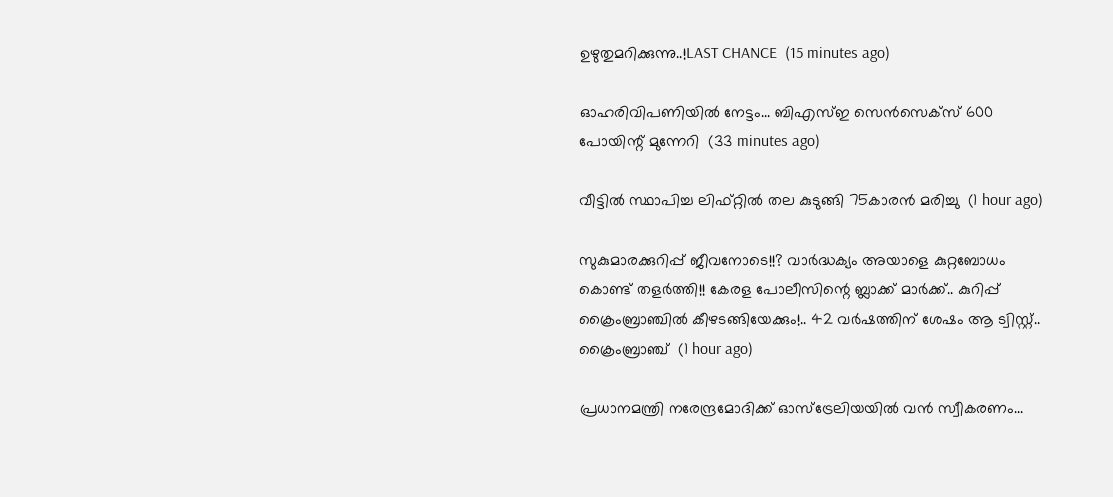ഉഴുതുമറിക്കുന്നു..!LAST CHANCE  (15 minutes ago)

ഓഹരിവിപണിയിൽ നേട്ടം... ബിഎസ്ഇ സെന്‍സെക്‌സ് 600 പോയിന്റ് മുന്നേറി  (33 minutes ago)

വീട്ടില്‍ സ്ഥാപിച്ച ലിഫ്റ്റില്‍ തല കുടുങ്ങി 75കാരൻ മരിച്ചു  (1 hour ago)

സുകുമാരക്കുറിപ്പ് ജീവനോടെ!!? വാർദ്ധക്യം അയാളെ കുറ്റബോധം കൊണ്ട് തളർത്തി!! കേരള പോലീസിന്റെ ബ്ലാക്ക് മാർക്ക്.. കുറിപ്പ് ക്രൈംബ്രാഞ്ചിൽ കീഴടങ്ങിയേക്കും!.. 42 വർഷത്തിന് ശേഷം ആ ട്വിസ്റ്റ്.. ക്രൈംബ്രാഞ്ച്  (1 hour ago)

പ്രധാനമന്ത്രി നരേന്ദ്രമോദിക്ക് ഓസ്ട്രേലിയയിൽ വൻ സ്വീകരണം...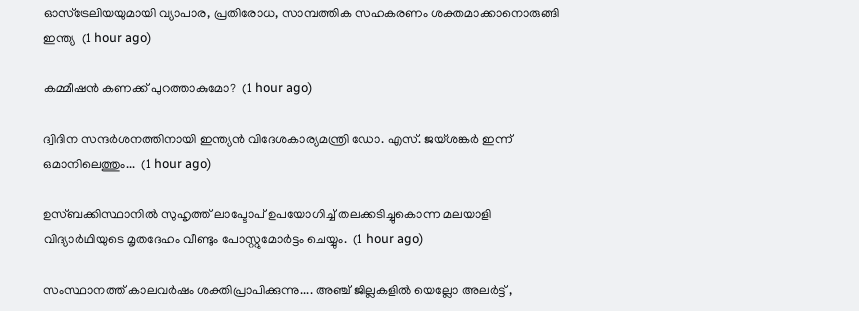ഓസ്ട്രേലിയയുമായി വ്യാപാര, പ്രതിരോധ, സാമ്പത്തിക സഹകരണം ശക്തമാക്കാനൊരുങ്ങി ഇന്ത്യ  (1 hour ago)

കമ്മീഷൻ കണക്ക് പുറത്താകുമോ?  (1 hour ago)

ദ്വിദിന സന്ദർശനത്തിനായി ഇന്ത്യൻ വിദേശകാര്യമന്ത്രി ഡോ. എസ്. ജയ്ശങ്കർ ഇന്ന് ഒമാനിലെത്തും...  (1 hour ago)

ഉസ്ബക്കിസ്ഥാനിൽ സുഹൃത്ത് ലാപ്ടോപ് ഉപയോഗിച്ച് തലക്കടിച്ചുകൊന്ന മലയാളി വിദ്യാർഥിയുടെ മൃതദേഹം വീണ്ടും പോസ്റ്റുമോർട്ടം ചെയ്യും.  (1 hour ago)

സംസ്ഥാനത്ത് കാലവര്‍ഷം ശക്തിപ്രാപിക്കുന്നു.... അഞ്ച് ജില്ലകളിൽ യെല്ലോ അലർട്ട് ,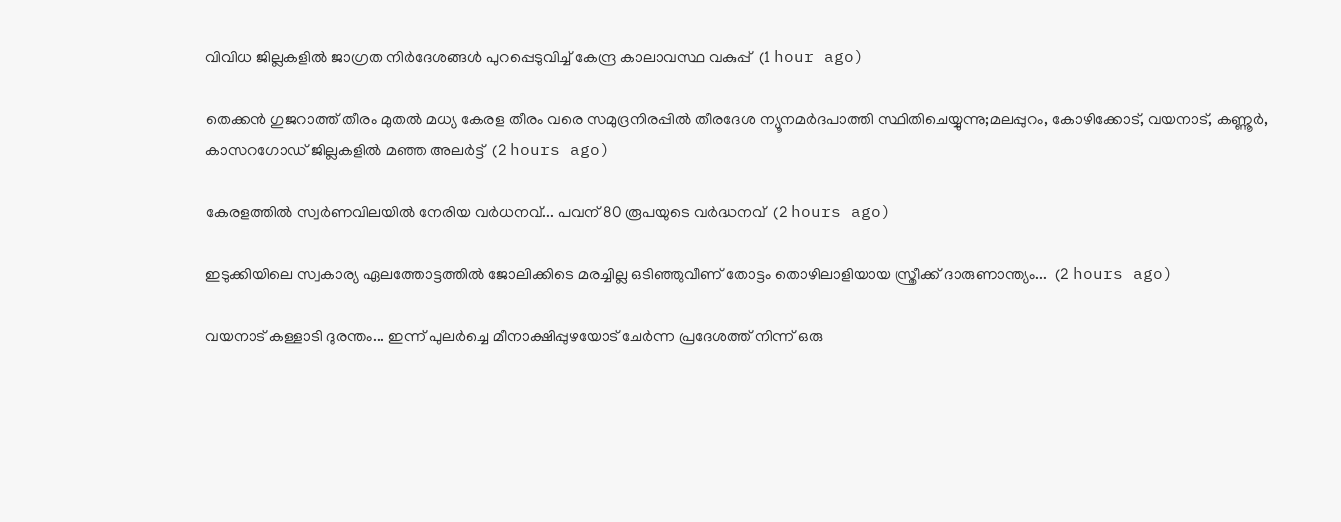വിവിധ ജില്ലകളില്‍ ജാഗ്രത നിര്‍ദേശങ്ങള്‍ പുറപ്പെടുവിച്ച് കേന്ദ്ര കാലാവസ്ഥ വകുപ്പ്  (1 hour ago)

തെക്കൻ ഗുജറാത്ത് തീരം മുതൽ മധ്യ കേരള തീരം വരെ സമുദ്രനിരപ്പിൽ തീരദേശ ന്യൂനമർദപാത്തി സ്ഥിതിചെയ്യുന്നു;മലപ്പുറം, കോഴിക്കോട്, വയനാട്, കണ്ണൂർ, കാസറഗോഡ് ജില്ലകളിൽ മഞ്ഞ അലർട്ട്  (2 hours ago)

കേരളത്തില്‍ സ്വര്‍ണവിലയില്‍ നേരിയ വര്‍ധനവ്... പവന് 80 രൂപയുടെ വർദ്ധനവ്  (2 hours ago)

ഇടുക്കിയിലെ സ്വകാര്യ ഏലത്തോട്ടത്തിൽ ജോലിക്കിടെ മരച്ചില്ല ഒടിഞ്ഞുവീണ് തോട്ടം തൊഴിലാളിയായ സ്ത്രീക്ക് ദാരുണാന്ത്യം...  (2 hours ago)

വയനാട് കള്ളാടി ദുരന്തം... ഇന്ന് പുലർച്ചെ മീനാക്ഷിപ്പുഴയോട് ചേർന്ന പ്രദേശത്ത് നിന്ന് ഒരു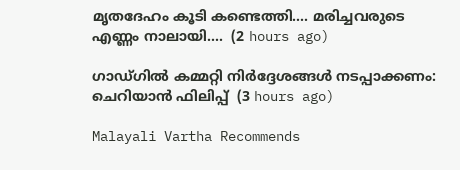മൃതദേഹം കൂടി കണ്ടെത്തി.... മരിച്ചവരുടെ എണ്ണം നാലായി....  (2 hours ago)

ഗാഡ്ഗിൽ കമ്മറ്റി നിർദ്ദേശങ്ങൾ നടപ്പാക്കണം: ചെറിയാൻ ഫിലിപ്പ്  (3 hours ago)

Malayali Vartha Recommends